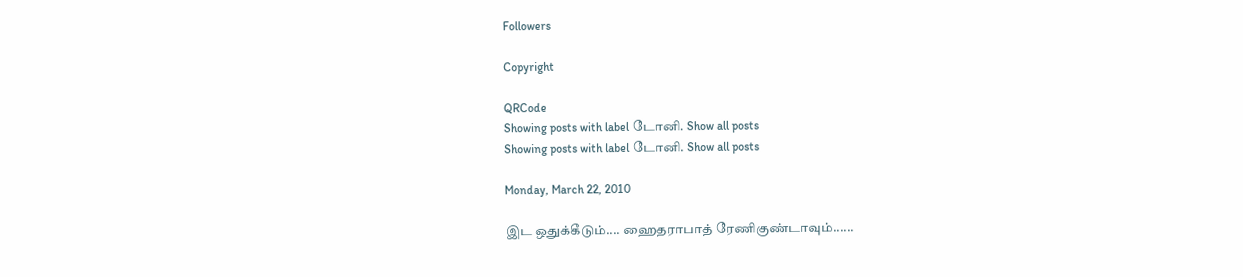Followers

Copyright

QRCode
Showing posts with label டோனி. Show all posts
Showing posts with label டோனி. Show all posts

Monday, March 22, 2010

இட ஒதுக்கீடும்.... ஹைதராபாத் ரேணிகுண்டாவும்......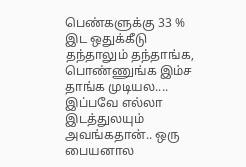பெண்களுக்கு 33 % இட ஒதுக்கீடு தந்தாலும் தந்தாங்க, பொண்ணுங்க இம்ச தாங்க முடியல.... இப்பவே எல்லா இடத்துலயும் அவங்கதான்.. ஒரு பையனால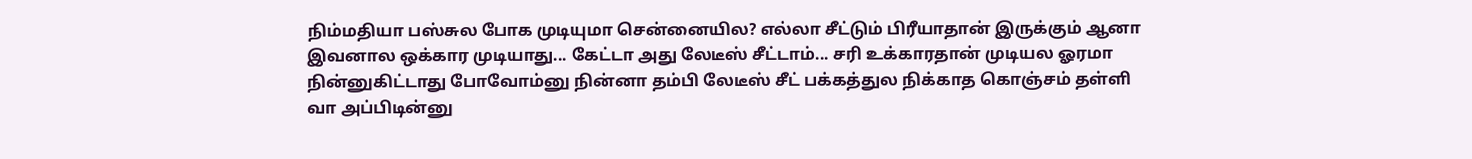நிம்மதியா பஸ்சுல போக முடியுமா சென்னையில? எல்லா சீட்டும் பிரீயாதான் இருக்கும் ஆனா இவனால ஒக்கார முடியாது... கேட்டா அது லேடீஸ் சீட்டாம்... சரி உக்காரதான் முடியல ஓரமா நின்னுகிட்டாது போவோம்னு நின்னா தம்பி லேடீஸ் சீட் பக்கத்துல நிக்காத கொஞ்சம் தள்ளி வா அப்பிடின்னு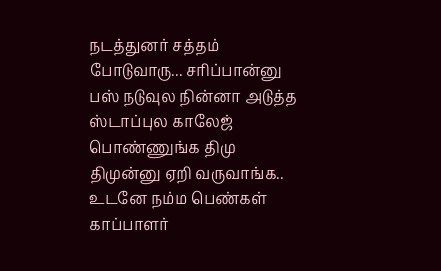நடத்துனர் சத்தம் போடுவாரு... சரிப்பான்னு பஸ் நடுவுல நின்னா அடுத்த ஸ்டாப்புல காலேஜ் பொண்ணுங்க திமு திமுன்னு ஏறி வருவாங்க.. உடனே நம்ம பெண்கள் காப்பாளர்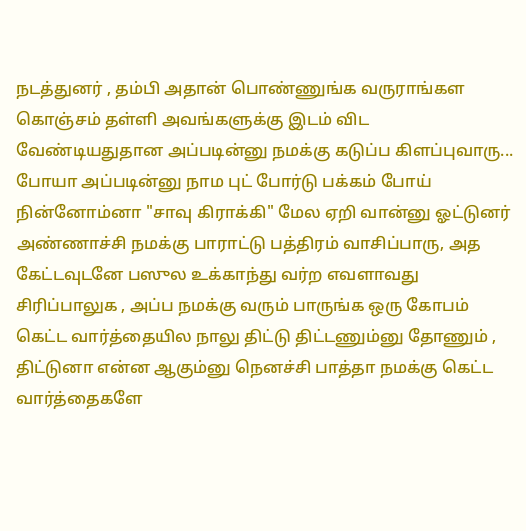நடத்துனர் , தம்பி அதான் பொண்ணுங்க வருராங்கள கொஞ்சம் தள்ளி அவங்களுக்கு இடம் விட வேண்டியதுதான அப்படின்னு நமக்கு கடுப்ப கிளப்புவாரு... போயா அப்படின்னு நாம புட் போர்டு பக்கம் போய் நின்னோம்னா "சாவு கிராக்கி" மேல ஏறி வான்னு ஓட்டுனர் அண்ணாச்சி நமக்கு பாராட்டு பத்திரம் வாசிப்பாரு, அத கேட்டவுடனே பஸுல உக்காந்து வர்ற எவளாவது சிரிப்பாலுக , அப்ப நமக்கு வரும் பாருங்க ஒரு கோபம் கெட்ட வார்த்தையில நாலு திட்டு திட்டணும்னு தோணும் , திட்டுனா என்ன ஆகும்னு நெனச்சி பாத்தா நமக்கு கெட்ட வார்த்தைகளே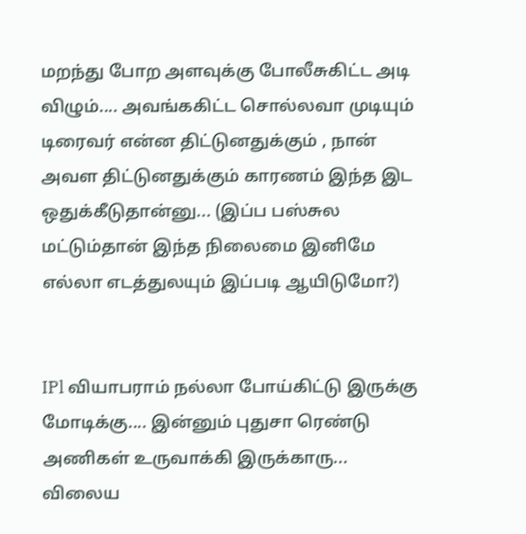மறந்து போற அளவுக்கு போலீசுகிட்ட அடி விழும்.... அவங்ககிட்ட சொல்லவா முடியும் டிரைவர் என்ன திட்டுனதுக்கும் , நான் அவள திட்டுனதுக்கும் காரணம் இந்த இட ஒதுக்கீடுதான்னு... (இப்ப பஸ்சுல மட்டும்தான் இந்த நிலைமை இனிமே எல்லா எடத்துலயும் இப்படி ஆயிடுமோ?)


IPl வியாபராம் நல்லா போய்கிட்டு இருக்கு மோடிக்கு.... இன்னும் புதுசா ரெண்டு அணிகள் உருவாக்கி இருக்காரு... விலைய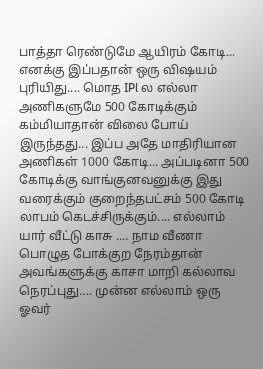பாத்தா ரெண்டுமே ஆயிரம் கோடி... எனக்கு இப்பதான் ஒரு விஷயம் புரியிது.... மொத IPl ல எல்லா அணிகளுமே 500 கோடிக்கும் கம்மியாதான் விலை போய் இருந்தது... இப்ப அதே மாதிரியான அணிகள் 1000 கோடி... அப்படினா 500 கோடிக்கு வாங்குனவனுக்கு இது வரைக்கும் குறைந்தபட்சம் 500 கோடி லாபம் கெடச்சிருக்கும்.... எல்லாம் யார் வீட்டு காசு .... நாம வீணா பொழுத போக்குற நேரம்தான் அவங்களுக்கு காசா மாறி கல்லாவ நெரப்புது.... முன்ன எல்லாம் ஒரு ஓவர்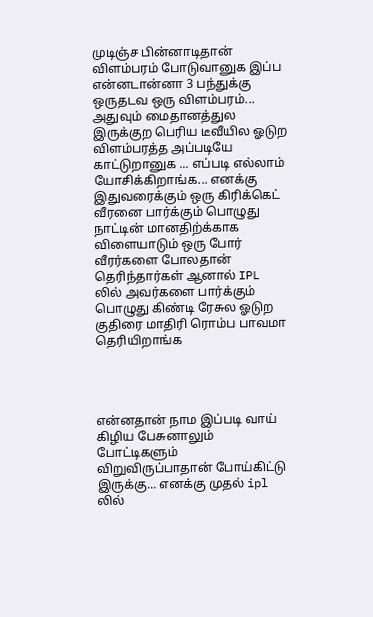முடிஞ்ச பின்னாடிதான் விளம்பரம் போடுவானுக இப்ப என்னடான்னா 3 பந்துக்கு ஒருதடவ ஒரு விளம்பரம்... அதுவும் மைதானத்துல இருக்குற பெரிய டீவீயில ஓடுற விளம்பரத்த அப்படியே காட்டுறானுக ... எப்படி எல்லாம் யோசிக்கிறாங்க... எனக்கு இதுவரைக்கும் ஒரு கிரிக்கெட் வீரனை பார்க்கும் பொழுது நாட்டின் மானதிற்க்காக விளையாடும் ஒரு போர் வீரர்களை போலதான் தெரிந்தார்கள் ஆனால் IPL லில் அவர்களை பார்க்கும் பொழுது கிண்டி ரேசுல ஓடுற குதிரை மாதிரி ரொம்ப பாவமா தெரியிறாங்க




என்னதான் நாம இப்படி வாய் கிழிய பேசுனாலும் போட்டிகளும் விறுவிருப்பாதான் போய்கிட்டு இருக்கு... எனக்கு முதல் ipl லில்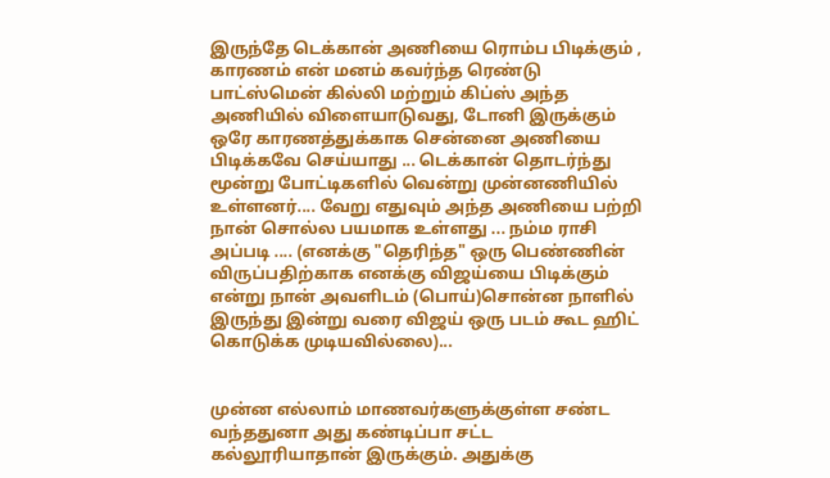இருந்தே டெக்கான் அணியை ரொம்ப பிடிக்கும் , காரணம் என் மனம் கவர்ந்த ரெண்டு பாட்ஸ்மென் கில்லி மற்றும் கிப்ஸ் அந்த அணியில் விளையாடுவது, டோனி இருக்கும் ஒரே காரணத்துக்காக சென்னை அணியை பிடிக்கவே செய்யாது ... டெக்கான் தொடர்ந்து மூன்று போட்டிகளில் வென்று முன்னணியில் உள்ளனர்.... வேறு எதுவும் அந்த அணியை பற்றி நான் சொல்ல பயமாக உள்ளது ... நம்ம ராசி அப்படி .... (எனக்கு "தெரிந்த" ஒரு பெண்ணின் விருப்பதிற்காக எனக்கு விஜய்யை பிடிக்கும் என்று நான் அவளிடம் (பொய்)சொன்ன நாளில் இருந்து இன்று வரை விஜய் ஒரு படம் கூட ஹிட் கொடுக்க முடியவில்லை)...


முன்ன எல்லாம் மாணவர்களுக்குள்ள சண்ட வந்ததுனா அது கண்டிப்பா சட்ட கல்லூரியாதான் இருக்கும். அதுக்கு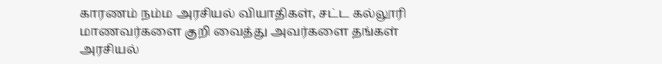காரணம் நம்ம அரசியல் வியாதிகள், சட்ட கல்லூரி மாணவர்களை குறி வைத்து அவர்களை தங்கள் அரசியல்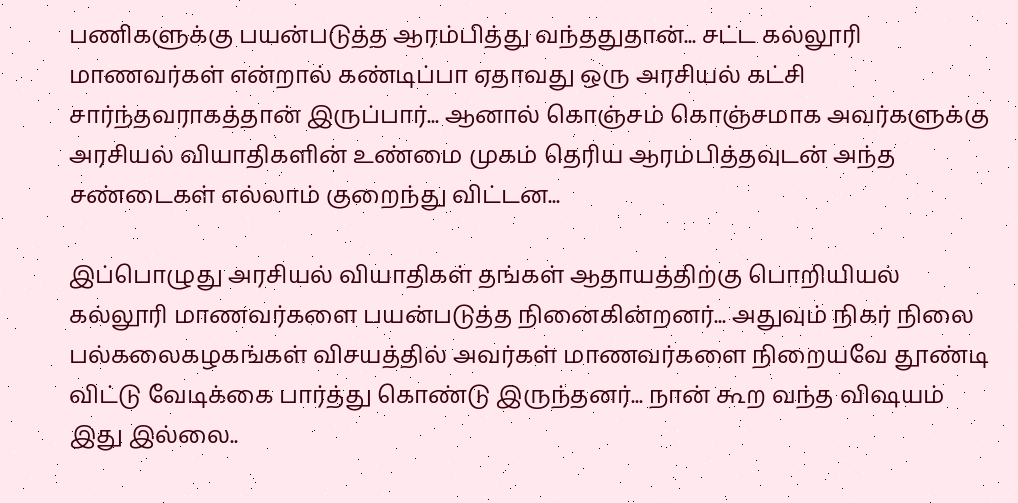பணிகளுக்கு பயன்படுத்த ஆரம்பித்து வந்ததுதான்... சட்ட கல்லூரி மாணவர்கள் என்றால் கண்டிப்பா ஏதாவது ஒரு அரசியல் கட்சி சார்ந்தவராகத்தான் இருப்பார்... ஆனால் கொஞ்சம் கொஞ்சமாக அவர்களுக்கு அரசியல் வியாதிகளின் உண்மை முகம் தெரிய ஆரம்பித்தவுடன் அந்த சண்டைகள் எல்லாம் குறைந்து விட்டன...

இப்பொழுது அரசியல் வியாதிகள் தங்கள் ஆதாயத்திற்கு பொறியியல் கல்லூரி மாணவர்களை பயன்படுத்த நினைகின்றனர்... அதுவும் நிகர் நிலை பல்கலைகழகங்கள் விசயத்தில் அவர்கள் மாணவர்களை நிறையவே தூண்டி விட்டு வேடிக்கை பார்த்து கொண்டு இருந்தனர்... நான் கூற வந்த விஷயம் இது இல்லை..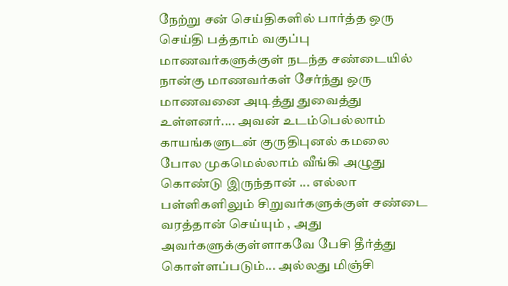நேற்று சன் செய்திகளில் பார்த்த ஒரு செய்தி பத்தாம் வகுப்பு மாணவர்களுக்குள் நடந்த சண்டையில் நான்கு மாணவர்கள் சேர்ந்து ஒரு மாணவனை அடித்து துவைத்து உள்ளனர்.... அவன் உடம்பெல்லாம் காயங்களுடன் குருதிபுனல் கமலை போல முகமெல்லாம் வீங்கி அழுது கொண்டு இருந்தான் ... எல்லா பள்ளிகளிலும் சிறுவர்களுக்குள் சண்டை வரத்தான் செய்யும் , அது அவர்களுக்குள்ளாகவே பேசி தீர்த்து கொள்ளப்படும்... அல்லது மிஞ்சி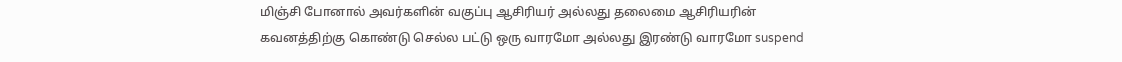மிஞ்சி போனால் அவர்களின் வகுப்பு ஆசிரியர் அல்லது தலைமை ஆசிரியரின் கவனத்திற்கு கொண்டு செல்ல பட்டு ஒரு வாரமோ அல்லது இரண்டு வாரமோ suspend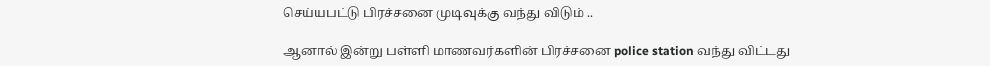செய்யபட்டு பிரச்சனை முடிவுக்கு வந்து விடும் ..

ஆனால் இன்று பள்ளி மாணவர்களின் பிரச்சனை police station வந்து விட்டது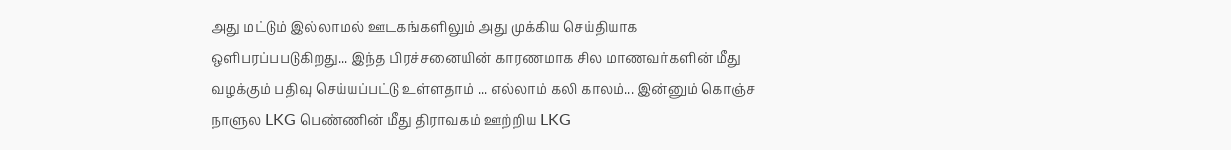அது மட்டும் இல்லாமல் ஊடகங்களிலும் அது முக்கிய செய்தியாக ஒளிபரப்பபடுகிறது... இந்த பிரச்சனையின் காரணமாக சில மாணவர்களின் மீது வழக்கும் பதிவு செய்யப்பட்டு உள்ளதாம் ... எல்லாம் கலி காலம்... இன்னும் கொஞ்ச நாளுல LKG பெண்ணின் மீது திராவகம் ஊற்றிய LKG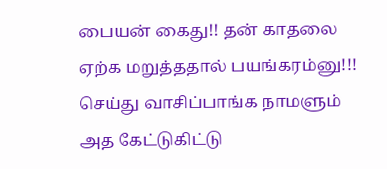பையன் கைது!! தன் காதலை ஏற்க மறுத்ததால் பயங்கரம்னு!!! செய்து வாசிப்பாங்க நாமளும் அத கேட்டுகிட்டு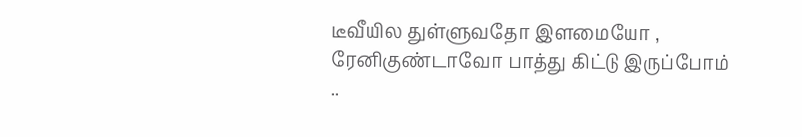டீவீயில துள்ளுவதோ இளமையோ , ரேனிகுண்டாவோ பாத்து கிட்டு இருப்போம் ..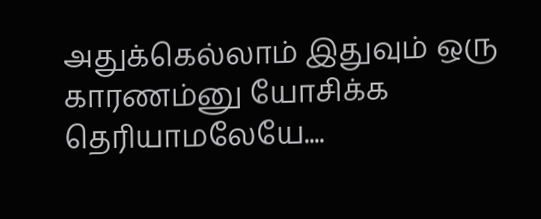அதுக்கெல்லாம் இதுவும் ஒரு காரணம்னு யோசிக்க தெரியாமலேயே....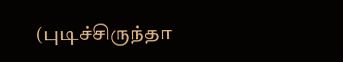(புடிச்சிருந்தா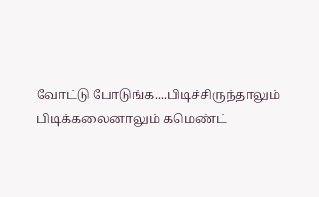வோட்டு போடுங்க....பிடிச்சிருந்தாலும் பிடிக்கலைனாலும் கமெண்ட்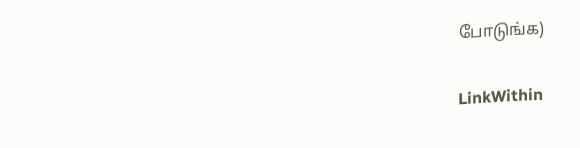போடுங்க)

LinkWithin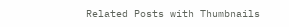Related Posts with Thumbnails